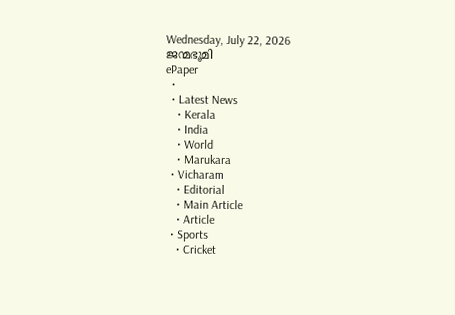Wednesday, July 22, 2026
ജന്മഭൂമി
ePaper
  •
  • Latest News
    • Kerala
    • India
    • World
    • Marukara
  • Vicharam
    • Editorial
    • Main Article
    • Article
  • Sports
    • Cricket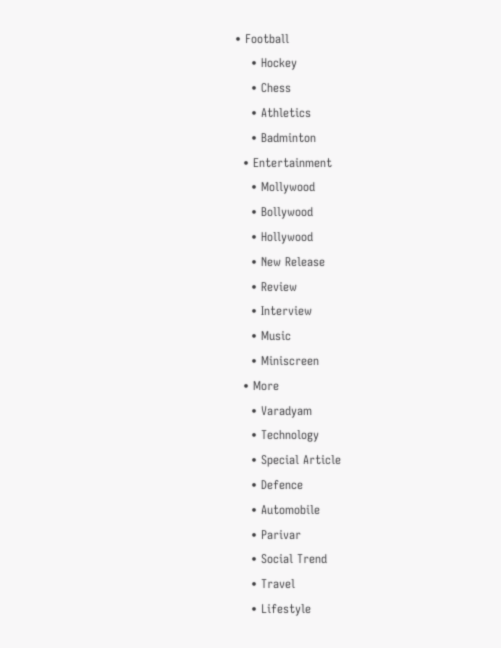• Football
    • Hockey
    • Chess
    • Athletics
    • Badminton
  • Entertainment
    • Mollywood
    • Bollywood
    • Hollywood
    • New Release
    • Review
    • Interview
    • Music
    • Miniscreen
  • More
    • Varadyam
    • Technology
    • Special Article
    • Defence
    • Automobile
    • Parivar
    • Social Trend
    • Travel
    • Lifestyle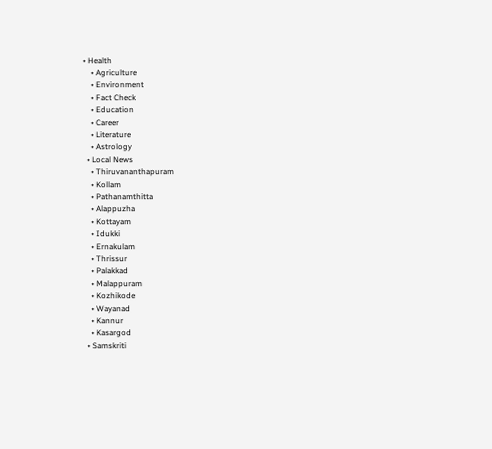• Health
    • Agriculture
    • Environment
    • Fact Check
    • Education
    • Career
    • Literature
    • Astrology
  • Local News
    • Thiruvananthapuram
    • Kollam
    • Pathanamthitta
    • Alappuzha
    • Kottayam
    • Idukki
    • Ernakulam
    • Thrissur
    • Palakkad
    • Malappuram
    • Kozhikode
    • Wayanad
    • Kannur
    • Kasargod
  • Samskriti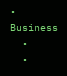• Business
  •
  •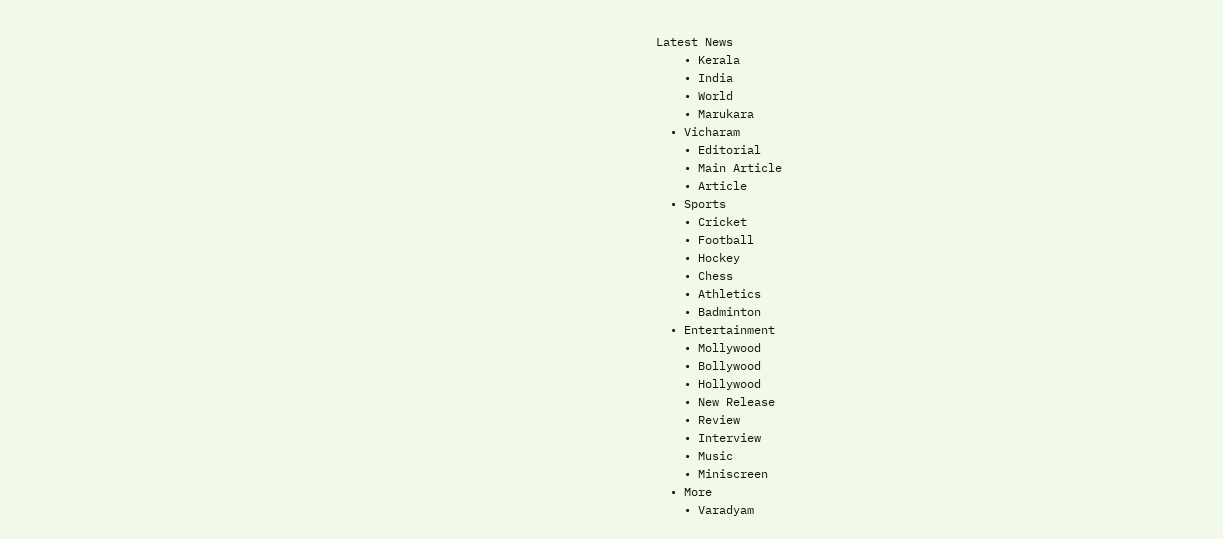Latest News
    • Kerala
    • India
    • World
    • Marukara
  • Vicharam
    • Editorial
    • Main Article
    • Article
  • Sports
    • Cricket
    • Football
    • Hockey
    • Chess
    • Athletics
    • Badminton
  • Entertainment
    • Mollywood
    • Bollywood
    • Hollywood
    • New Release
    • Review
    • Interview
    • Music
    • Miniscreen
  • More
    • Varadyam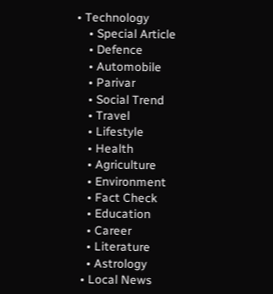• Technology
    • Special Article
    • Defence
    • Automobile
    • Parivar
    • Social Trend
    • Travel
    • Lifestyle
    • Health
    • Agriculture
    • Environment
    • Fact Check
    • Education
    • Career
    • Literature
    • Astrology
  • Local News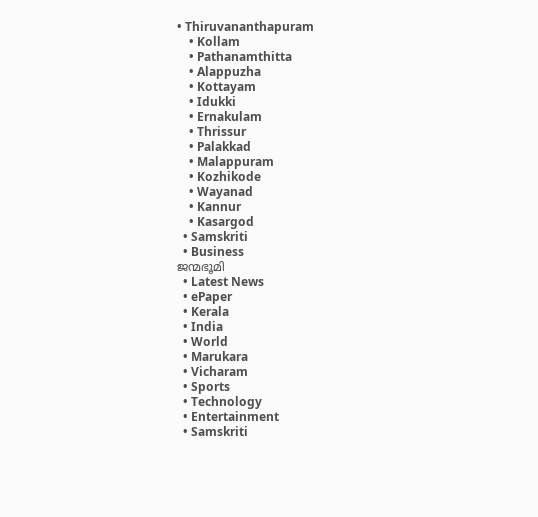• Thiruvananthapuram
    • Kollam
    • Pathanamthitta
    • Alappuzha
    • Kottayam
    • Idukki
    • Ernakulam
    • Thrissur
    • Palakkad
    • Malappuram
    • Kozhikode
    • Wayanad
    • Kannur
    • Kasargod
  • Samskriti
  • Business
ജന്മഭൂമി
  • Latest News
  • ePaper
  • Kerala
  • India
  • World
  • Marukara
  • Vicharam
  • Sports
  • Technology
  • Entertainment
  • Samskriti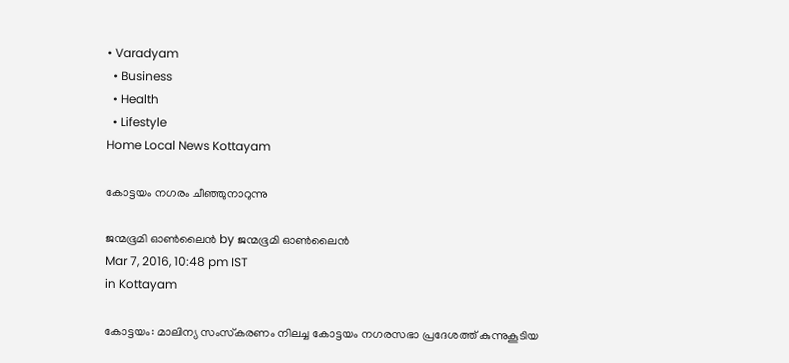• Varadyam
  • Business
  • Health
  • Lifestyle
Home Local News Kottayam

കോട്ടയം നഗരം ചീഞ്ഞുനാറുന്നു

ജന്മഭൂമി ഓണ്‍ലൈന്‍ by ജന്മഭൂമി ഓണ്‍ലൈന്‍
Mar 7, 2016, 10:48 pm IST
in Kottayam

കോട്ടയം: മാലിന്യ സംസ്‌കരണം നിലച്ച കോട്ടയം നഗരസഭാ പ്രദേശത്ത് കുന്നുകൂടിയ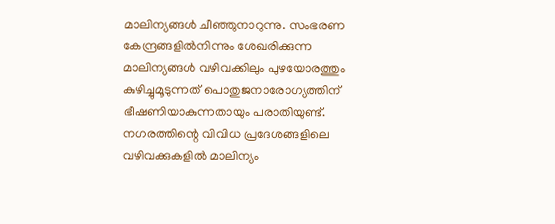മാലിന്യങ്ങള്‍ ചീഞ്ഞുനാറുന്നു. സംഭരണ കേന്ദ്രങ്ങളില്‍നിന്നും ശേഖരിക്കുന്ന മാലിന്യങ്ങള്‍ വഴിവക്കിലും പുഴയോരത്തും കുഴിച്ചുമൂടുന്നത് പൊതുജനാരോഗ്യത്തിന് ഭീഷണിയാകുന്നതായും പരാതിയുണ്ട്. നഗരത്തിന്റെ വിവിധ പ്രദേശങ്ങളിലെ വഴിവക്കുകളില്‍ മാലിന്യം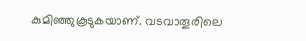കുമിഞ്ഞുകൂടുകയാണ്. വടവാതൂരിലെ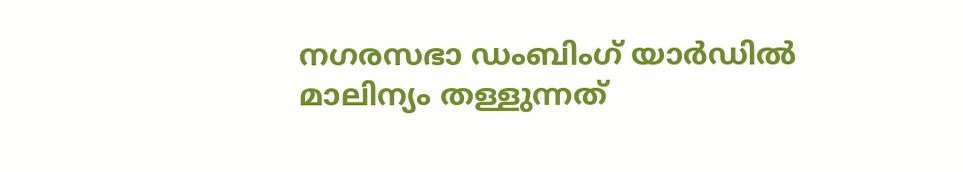നഗരസഭാ ഡംബിംഗ് യാര്‍ഡില്‍ മാലിന്യം തള്ളുന്നത്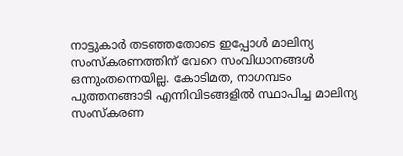നാട്ടുകാര്‍ തടഞ്ഞതോടെ ഇപ്പോള്‍ മാലിന്യ സംസ്കരണത്തിന് വേറെ സംവിധാനങ്ങള്‍ ഒന്നുംതന്നെയില്ല. കോടിമത, നാഗമ്പടം പുത്തനങ്ങാടി എന്നിവിടങ്ങളില്‍ സ്ഥാപിച്ച മാലിന്യ സംസ്‌കരണ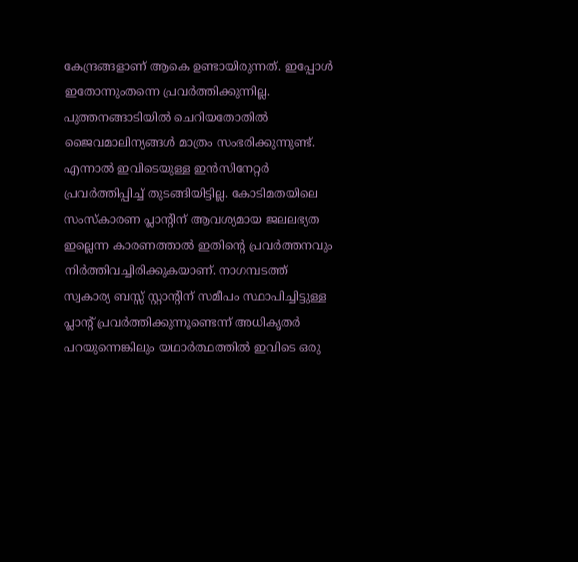കേന്ദ്രങ്ങളാണ് ആകെ ഉണ്ടായിരുന്നത്. ഇപ്പോള്‍ ഇതോന്നുംതന്നെ പ്രവര്‍ത്തിക്കുന്നില്ല. പുത്തനങ്ങാടിയില്‍ ചെറിയതോതില്‍ ജൈവമാലിന്യങ്ങള്‍ മാത്രം സംഭരിക്കുന്നുണ്ട്. എന്നാല്‍ ഇവിടെയുള്ള ഇന്‍സിനേറ്റര്‍ പ്രവര്‍ത്തിപ്പിച്ച് തുടങ്ങിയിട്ടില്ല. കോടിമതയിലെ സംസ്‌കാരണ പ്ലാന്റിന് ആവശ്യമായ ജലലഭ്യത ഇല്ലെന്ന കാരണത്താല്‍ ഇതിന്റെ പ്രവര്‍ത്തനവും നിര്‍ത്തിവച്ചിരിക്കുകയാണ്. നാഗമ്പടത്ത് സ്വകാര്യ ബസ്സ് സ്റ്റാന്റിന് സമീപം സ്ഥാപിച്ചിട്ടുള്ള പ്ലാന്റ് പ്രവര്‍ത്തിക്കുന്നൂണ്ടെന്ന് അധികൃതര്‍ പറയുന്നെങ്കിലും യഥാര്‍ത്ഥത്തില്‍ ഇവിടെ ഒരു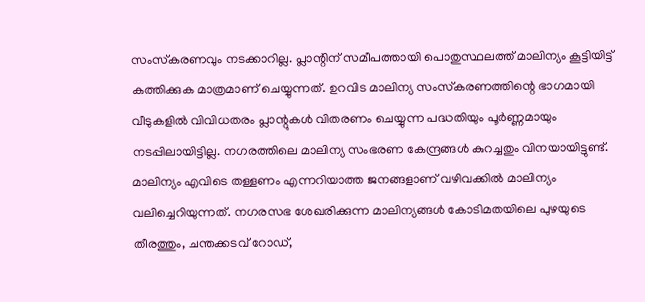സംസ്‌കരണവും നടക്കാറില്ല. പ്ലാന്റിന് സമീപത്തായി പൊതുസ്ഥലത്ത് മാലിന്യം കൂട്ടിയിട്ട് കത്തിക്കുക മാത്രമാണ് ചെയ്യുന്നത്. ഉറവിട മാലിന്യ സംസ്‌കരണത്തിന്റെ ഭാഗമായി വീടുകളില്‍ വിവിധതരം പ്ലാന്റുകള്‍ വിതരണം ചെയ്യുന്ന പദ്ധതിയും പൂര്‍ണ്ണമായും നടപ്പിലായിട്ടില്ല. നഗരത്തിലെ മാലിന്യ സംഭരണ കേന്ദ്രങ്ങള്‍ കുറച്ചതും വിനയായിട്ടുണ്ട്. മാലിന്യം എവിടെ തള്ളണം എന്നറിയാത്ത ജനങ്ങളാണ് വഴിവക്കില്‍ മാലിന്യം വലിച്ചെറിയുന്നത്. നഗരസഭ ശേഖരിക്കുന്ന മാലിന്യങ്ങള്‍ കോടിമതയിലെ പുഴയുടെ തീരത്തും, ചന്തക്കടവ് റോഡ്,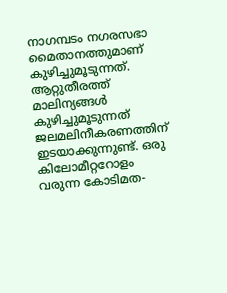നാഗമ്പടം നഗരസഭാ മൈതാനത്തുമാണ് കുഴിച്ചുമൂടുന്നത്. ആറ്റുതീരത്ത് മാലിന്യങ്ങള്‍ കുഴിച്ചുമൂടുന്നത് ജലമലിനീകരണത്തിന് ഇടയാക്കുന്നുണ്ട്. ഒരു കിലോമീറ്ററോളം വരുന്ന കോടിമത-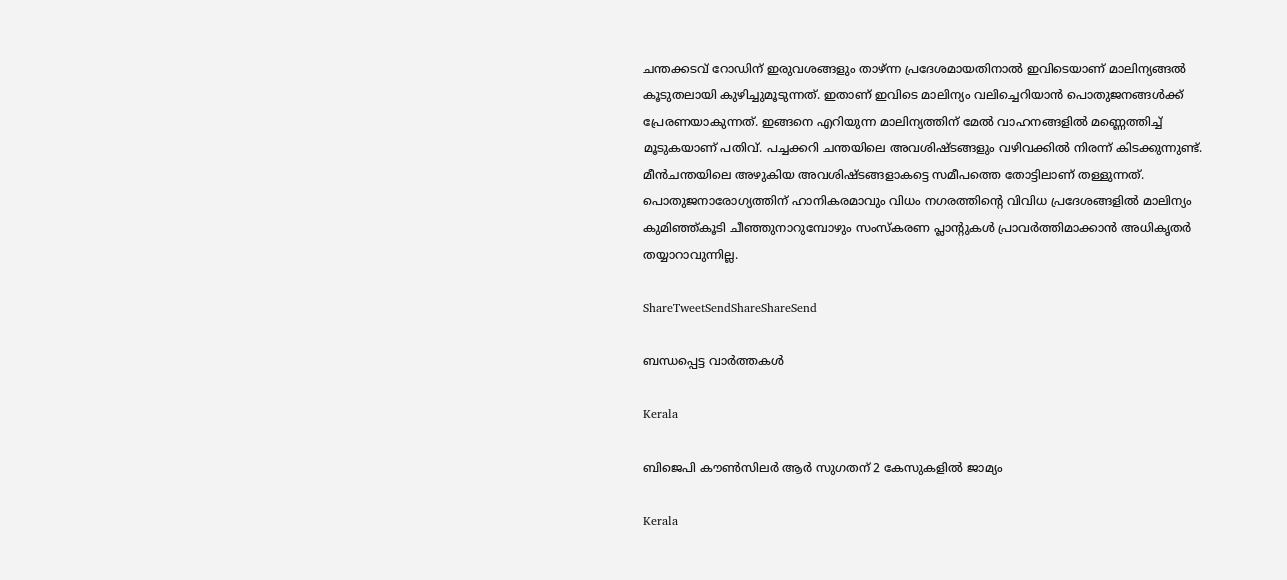ചന്തക്കടവ് റോഡിന് ഇരുവശങ്ങളും താഴ്ന്ന പ്രദേശമായതിനാല്‍ ഇവിടെയാണ് മാലിന്യങ്ങല്‍ കൂടുതലായി കുഴിച്ചുമൂടുന്നത്. ഇതാണ് ഇവിടെ മാലിന്യം വലിച്ചെറിയാന്‍ പൊതുജനങ്ങള്‍ക്ക് പ്രേരണയാകുന്നത്. ഇങ്ങനെ എറിയുന്ന മാലിന്യത്തിന് മേല്‍ വാഹനങ്ങളില്‍ മണ്ണെത്തിച്ച് മൂടുകയാണ് പതിവ്. പച്ചക്കറി ചന്തയിലെ അവശിഷ്ടങ്ങളും വഴിവക്കില്‍ നിരന്ന് കിടക്കുന്നുണ്ട്. മീന്‍ചന്തയിലെ അഴുകിയ അവശിഷ്ടങ്ങളാകട്ടെ സമീപത്തെ തോട്ടിലാണ് തള്ളുന്നത്. പൊതുജനാരോഗ്യത്തിന് ഹാനികരമാവും വിധം നഗരത്തിന്റെ വിവിധ പ്രദേശങ്ങളില്‍ മാലിന്യം കുമിഞ്ഞ്കൂടി ചീഞ്ഞുനാറുമ്പോഴും സംസ്‌കരണ പ്ലാന്റുകള്‍ പ്രാവര്‍ത്തിമാക്കാന്‍ അധികൃതര്‍ തയ്യാറാവുന്നില്ല.

ShareTweetSendShareShareSend

ബന്ധപ്പെട്ട വാര്‍ത്തകള്‍

Kerala

ബിജെപി കൗണ്‍സിലര്‍ ആര്‍ സുഗതന് 2 കേസുകളില്‍ ജാമ്യം

Kerala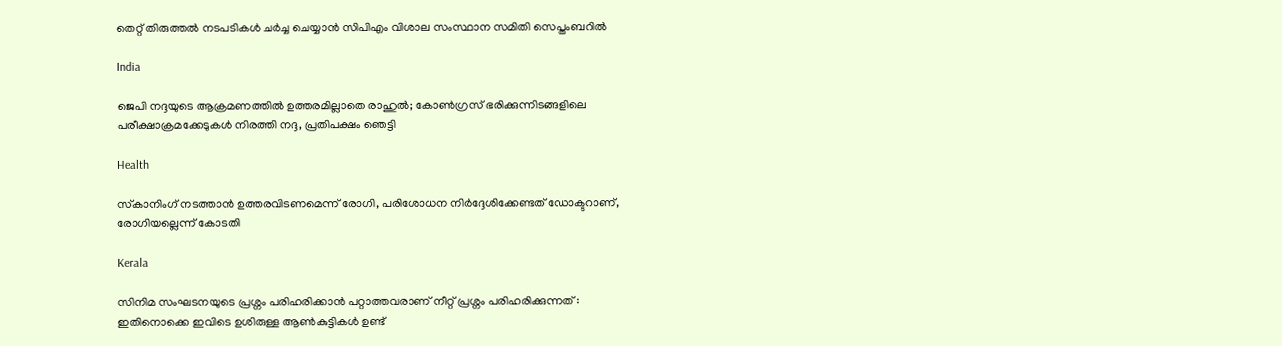തെറ്റ് തിരുത്തല്‍ നടപടികള്‍ ചര്‍ച്ച ചെയ്യാന്‍ സിപിഎം വിശാല സംസ്ഥാന സമിതി സെപ്തംബറില്‍

India

ജെപി നദ്ദയുടെ ആക്രമണത്തില്‍ ഉത്തരമില്ലാതെ രാഹുല്‍; കോണ്‍ഗ്രസ് ഭരിക്കുന്നിടങ്ങളിലെ പരീക്ഷാക്രമക്കേടുകള്‍ നിരത്തി നദ്ദ, പ്രതിപക്ഷം ഞെട്ടി

Health

സ്‌കാനിംഗ് നടത്താന്‍ ഉത്തരവിടണമെന്ന് രോഗി, പരിശോധന നിര്‍ദ്ദേശിക്കേണ്ടത് ഡോക്ടറാണ്, രോഗിയല്ലെന്ന് കോടതി

Kerala

സിനിമ സംഘടനയുടെ പ്രശ്നം പരിഹരിക്കാൻ പറ്റാത്തവരാണ് നീറ്റ് പ്രശ്നം പരിഹരിക്കുന്നത് : ഇതിനൊക്കെ ഇവിടെ ഉശിരുള്ള ആൺകുട്ടികൾ ഉണ്ട്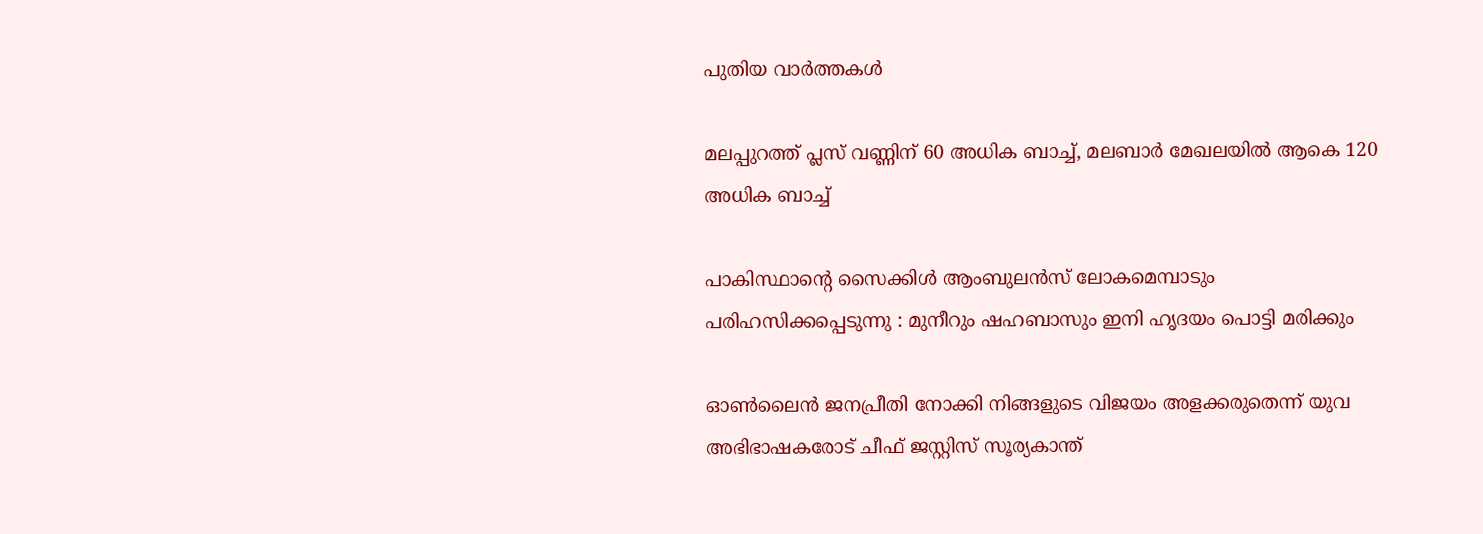പുതിയ വാര്‍ത്തകള്‍

മലപ്പുറത്ത് പ്ലസ് വണ്ണിന് 60 അധിക ബാച്ച്, മലബാര്‍ മേഖലയില്‍ ആകെ 120 അധിക ബാച്ച്

പാകിസ്ഥാന്റെ സൈക്കിൾ ആംബുലൻസ് ലോകമെമ്പാടും പരിഹസിക്കപ്പെടുന്നു : മുനീറും ഷഹബാസും ഇനി ഹൃദയം പൊട്ടി മരിക്കും

ഓണ്‍ലൈന്‍ ജനപ്രീതി നോക്കി നിങ്ങളുടെ വിജയം അളക്കരുതെന്ന് യുവ അഭിഭാഷകരോട് ചീഫ് ജസ്റ്റിസ് സൂര്യകാന്ത്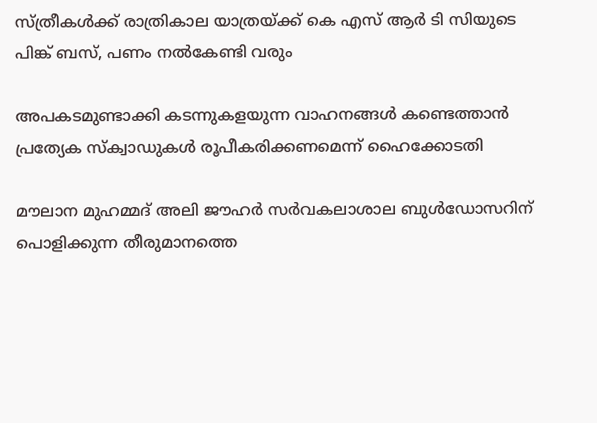സ്ത്രീകള്‍ക്ക് രാത്രികാല യാത്രയ്‌ക്ക് കെ എസ് ആര്‍ ടി സിയുടെ പിങ്ക് ബസ്, പണം നല്‍കേണ്ടി വരും

അപകടമുണ്ടാക്കി കടന്നുകളയുന്ന വാഹനങ്ങള്‍ കണ്ടെത്താന്‍ പ്രത്യേക സ്‌ക്വാഡുകള്‍ രൂപീകരിക്കണമെന്ന് ഹൈക്കോടതി

മൗലാന മുഹമ്മദ് അലി ജൗഹർ സർവകലാശാല ബുൾഡോസറിന് പൊളിക്കുന്ന തീരുമാനത്തെ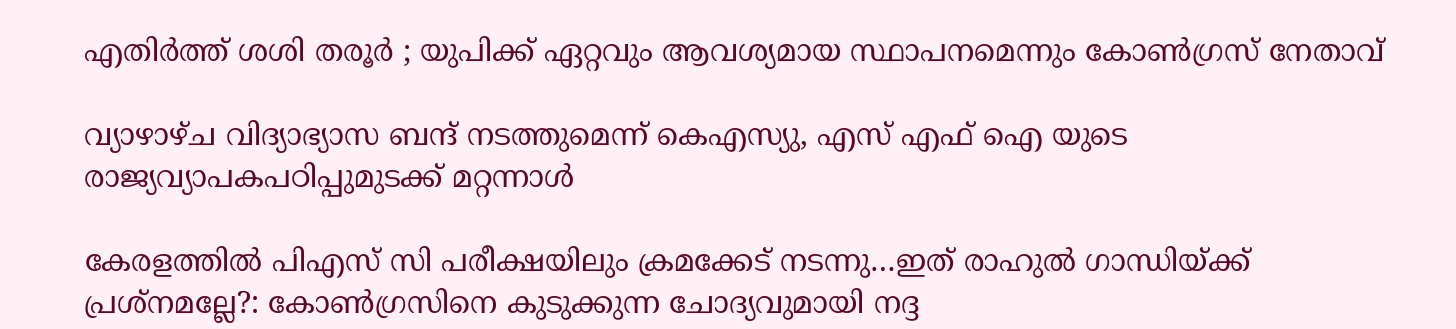എതിർത്ത് ശശി തരൂർ ; യുപിക്ക് ഏറ്റവും ആവശ്യമായ സ്ഥാപനമെന്നും കോൺഗ്രസ് നേതാവ്

വ്യാഴാഴ്ച വിദ്യാഭ്യാസ ബന്ദ് നടത്തുമെന്ന് കെഎസ്യു, എസ് എഫ് ഐ യുടെ രാജ്യവ്യാപകപഠിപ്പുമുടക്ക് മറ്റന്നാള്‍

കേരളത്തില്‍ പിഎസ് സി പരീക്ഷയിലും ക്രമക്കേട് നടന്നു…ഇത് രാഹുല്‍ ഗാന്ധിയ്‌ക്ക് പ്രശ്നമല്ലേ?: കോണ്‍ഗ്രസിനെ കുടുക്കുന്ന ചോദ്യവുമായി നദ്ദ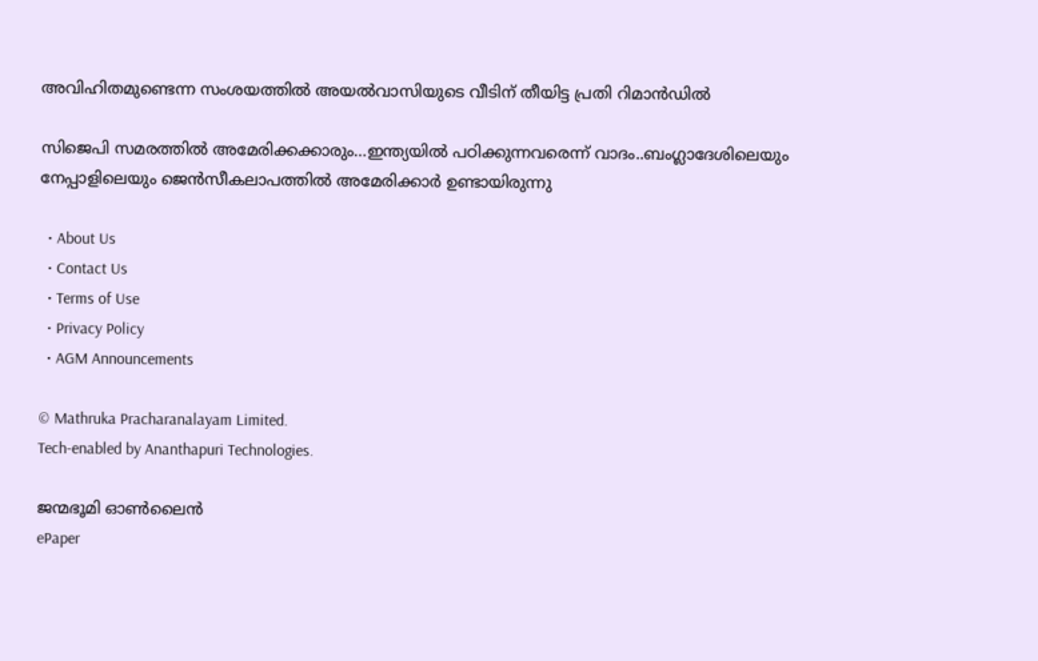അവിഹിതമുണ്ടെന്ന സംശയത്തില്‍ അയല്‍വാസിയുടെ വീടിന് തീയിട്ട പ്രതി റിമാന്‍ഡില്‍

സിജെപി സമരത്തില്‍ അമേരിക്കക്കാരും…ഇന്ത്യയില്‍ പഠിക്കുന്നവരെന്ന് വാദം..ബംഗ്ലാദേശിലെയും നേപ്പാളിലെയും ജെന്‍സീകലാപത്തില്‍ അമേരിക്കാര്‍ ഉണ്ടായിരുന്നു

  • About Us
  • Contact Us
  • Terms of Use
  • Privacy Policy
  • AGM Announcements

© Mathruka Pracharanalayam Limited.
Tech-enabled by Ananthapuri Technologies.

ജന്മഭൂമി ഓണ്‍ലൈന്‍
ePaper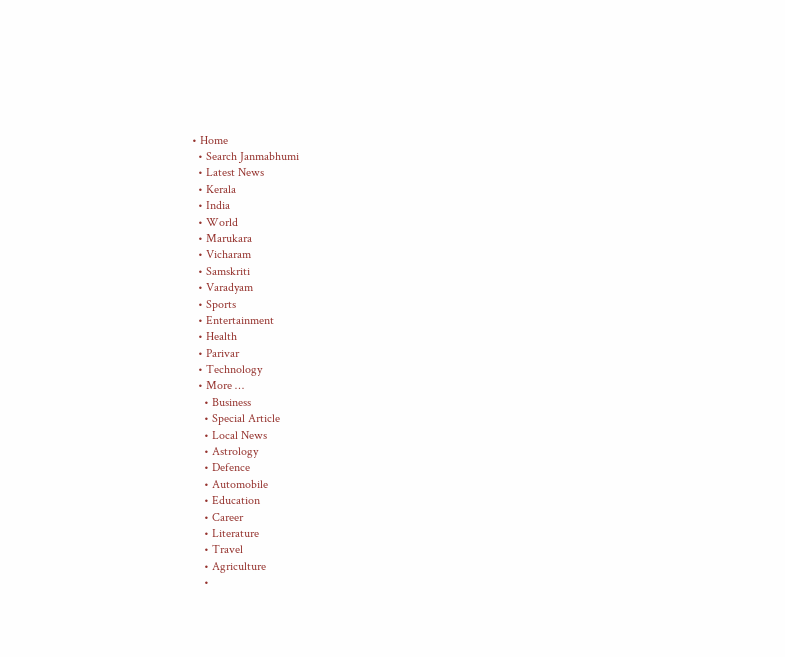• Home
  • Search Janmabhumi
  • Latest News
  • Kerala
  • India
  • World
  • Marukara
  • Vicharam
  • Samskriti
  • Varadyam
  • Sports
  • Entertainment
  • Health
  • Parivar
  • Technology
  • More …
    • Business
    • Special Article
    • Local News
    • Astrology
    • Defence
    • Automobile
    • Education
    • Career
    • Literature
    • Travel
    • Agriculture
    •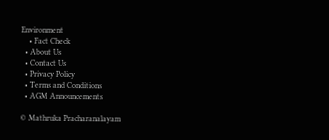Environment
    • Fact Check
  • About Us
  • Contact Us
  • Privacy Policy
  • Terms and Conditions
  • AGM Announcements

© Mathruka Pracharanalayam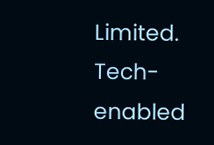Limited.
Tech-enabled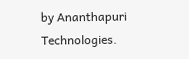by Ananthapuri Technologies.